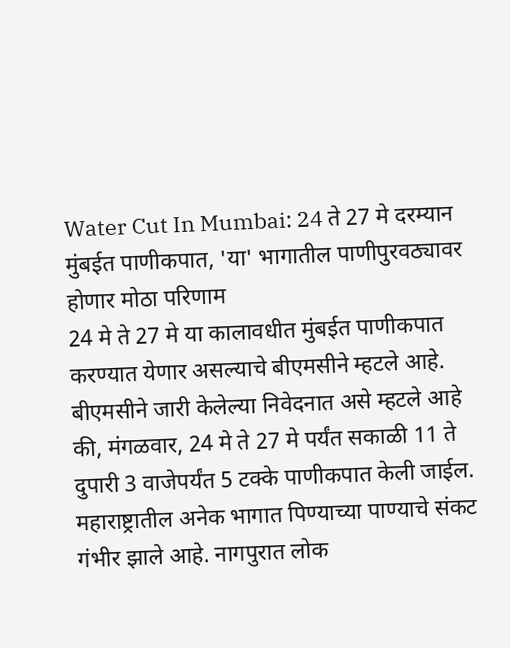Water Cut In Mumbai: 24 ते 27 मे दरम्यान मुंबईत पाणीकपात, 'या' भागातील पाणीपुरवठ्यावर होणार मोठा परिणाम
24 मे ते 27 मे या कालावधीत मुंबईत पाणीकपात करण्यात येणार असल्याचे बीएमसीने म्हटले आहे. बीएमसीने जारी केलेल्या निवेदनात असे म्हटले आहे की, मंगळवार, 24 मे ते 27 मे पर्यंत सकाळी 11 ते दुपारी 3 वाजेपर्यंत 5 टक्के पाणीकपात केली जाईल.
महाराष्ट्रातील अनेक भागात पिण्याच्या पाण्याचे संकट गंभीर झाले आहे. नागपुरात लोक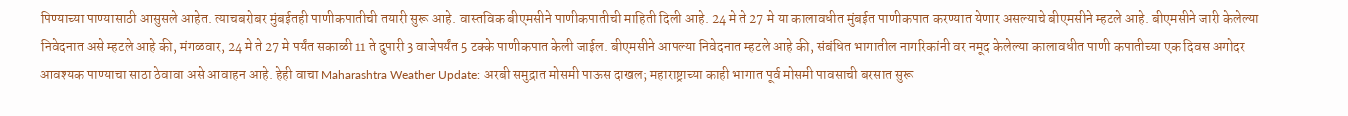पिण्याच्या पाण्यासाठी आसुसले आहेत. त्याचबरोबर मुंबईतही पाणीकपातीची तयारी सुरू आहे. वास्तविक बीएमसीने पाणीकपातीची माहिती दिली आहे. 24 मे ते 27 मे या कालावधीत मुंबईत पाणीकपात करण्यात येणार असल्याचे बीएमसीने म्हटले आहे. बीएमसीने जारी केलेल्या निवेदनात असे म्हटले आहे की, मंगळवार, 24 मे ते 27 मे पर्यंत सकाळी 11 ते दुपारी 3 वाजेपर्यंत 5 टक्के पाणीकपात केली जाईल. बीएमसीने आपल्या निवेदनात म्हटले आहे की, संबंधित भागातील नागरिकांनी वर नमूद केलेल्या कालावधीत पाणी कपातीच्या एक दिवस अगोदर आवश्यक पाण्याचा साठा ठेवावा असे आवाहन आहे. हेही वाचा Maharashtra Weather Update: अरबी समुद्रात मोसमी पाऊस दाखल; महाराष्ट्राच्या काही भागात पूर्व मोसमी पावसाची बरसात सुरू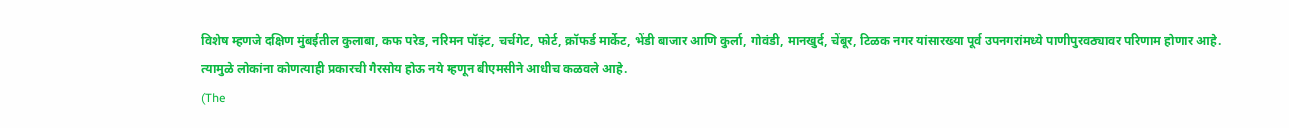विशेष म्हणजे दक्षिण मुंबईतील कुलाबा, कफ परेड, नरिमन पॉइंट, चर्चगेट, फोर्ट, क्रॉफर्ड मार्केट, भेंडी बाजार आणि कुर्ला, गोवंडी, मानखुर्द, चेंबूर, टिळक नगर यांसारख्या पूर्व उपनगरांमध्ये पाणीपुरवठ्यावर परिणाम होणार आहे. त्यामुळे लोकांना कोणत्याही प्रकारची गैरसोय होऊ नये म्हणून बीएमसीने आधीच कळवले आहे.
(The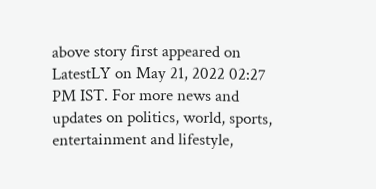above story first appeared on LatestLY on May 21, 2022 02:27 PM IST. For more news and updates on politics, world, sports, entertainment and lifestyle,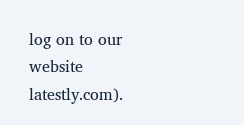log on to our website latestly.com).